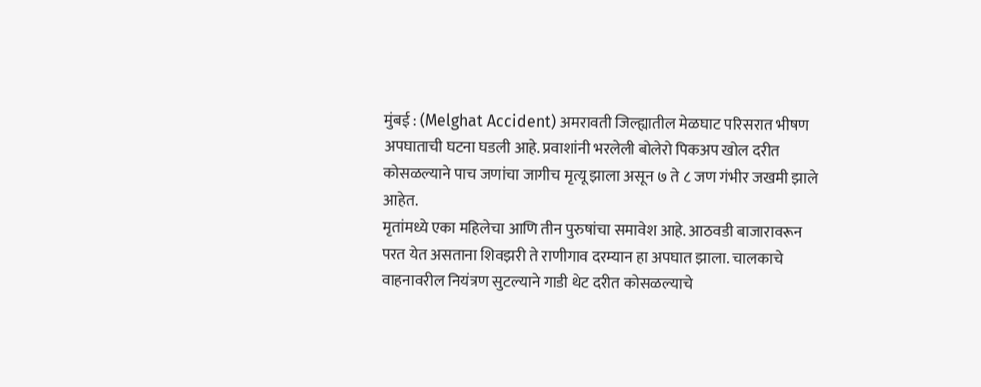मुंबई : (Melghat Accident) अमरावती जिल्ह्यातील मेळघाट परिसरात भीषण अपघाताची घटना घडली आहे. प्रवाशांनी भरलेली बोलेरो पिकअप खोल दरीत कोसळल्याने पाच जणांचा जागीच मृत्यू झाला असून ७ ते ८ जण गंभीर जखमी झाले आहेत.
मृतांमध्ये एका महिलेचा आणि तीन पुरुषांचा समावेश आहे. आठवडी बाजारावरून परत येत असताना शिवझरी ते राणीगाव दरम्यान हा अपघात झाला. चालकाचे वाहनावरील नियंत्रण सुटल्याने गाडी थेट दरीत कोसळल्याचे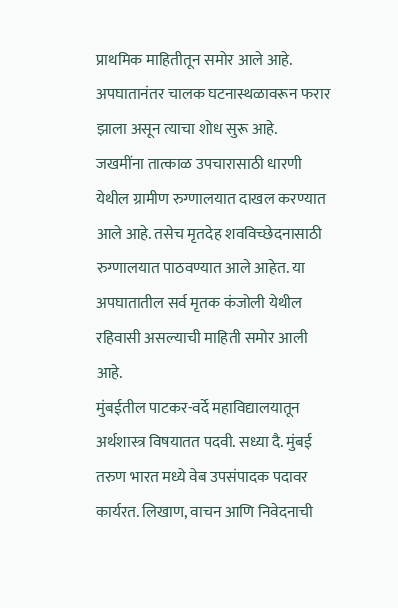प्राथमिक माहितीतून समोर आले आहे. अपघातानंतर चालक घटनास्थळावरून फरार झाला असून त्याचा शोध सुरू आहे.
जखमींना तात्काळ उपचारासाठी धारणी येथील ग्रामीण रुग्णालयात दाखल करण्यात आले आहे. तसेच मृतदेह शवविच्छेदनासाठी रुग्णालयात पाठवण्यात आले आहेत. या अपघातातील सर्व मृतक कंजोली येथील रहिवासी असल्याची माहिती समोर आली आहे.
मुंबईतील पाटकर-वर्दे महाविद्यालयातून अर्थशास्त्र विषयातत पदवी. सध्या दै. मुंबई तरुण भारत मध्ये वेब उपसंपादक पदावर कार्यरत. लिखाण, वाचन आणि निवेदनाची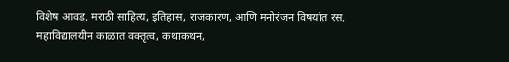विशेष आवड. मराठी साहित्य, इतिहास, राजकारण, आणि मनोरंजन विषयांत रस. महाविद्यालयीन काळात वक्तृत्व, कथाकथन,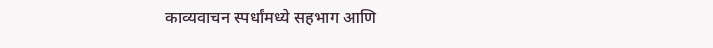काव्यवाचन स्पर्धांमध्ये सहभाग आणि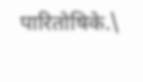पारितोषिके.\